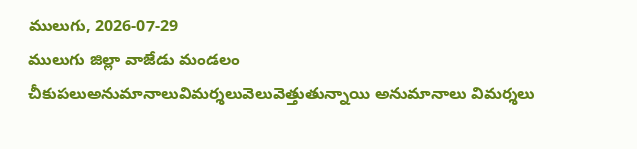ములుగు, 2026-07-29
ములుగు జిల్లా వాజేడు మండలం చీకుపలుఅనుమానాలువిమర్శలువెలువెత్తుతున్నాయి అనుమానాలు విమర్శలు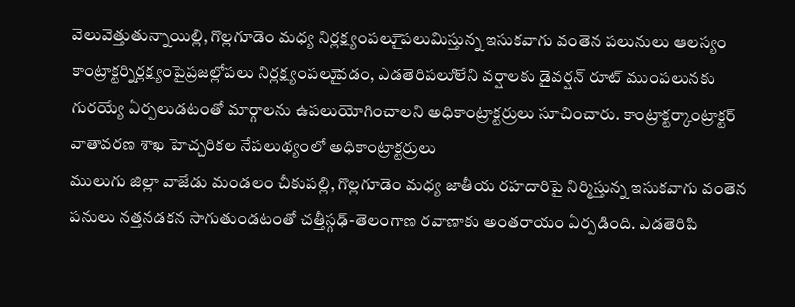వెలువెత్తుతున్నాయిల్లి, గొల్లగూడెం మధ్య నిర్లక్ష్యంపలుై పలుమిస్తున్న ఇసుకవాగు వంతెన పలునులు ఆలస్యం కాంట్రాక్టర్నిర్లక్ష్యంపైప్రజల్లోపలు నిర్లక్ష్యంపలుైవడం, ఎడతెరిపలుిలేని వర్షాలకు డైవర్షన్ రూట్ ముంపలునకు గురయ్యే ఏర్పలుడటంతో మార్గాలను ఉపలుయోగించాలని అధికాంట్రాక్టర్రులు సూచించారు. కాంట్రాక్టర్కాంట్రాక్టర్ వాతావరణ శాఖ హెచ్చరికల నేపలుథ్యంలో అధికాంట్రాక్టర్రులు
ములుగు జిల్లా వాజేడు మండలం చీకుపల్లి, గొల్లగూడెం మధ్య జాతీయ రహదారిపై నిర్మిస్తున్న ఇసుకవాగు వంతెన పనులు నత్తనడకన సాగుతుండటంతో చత్తీస్గఢ్-తెలంగాణ రవాణాకు అంతరాయం ఏర్పడింది. ఎడతెరిపి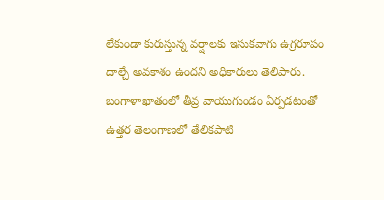లేకుండా కురుస్తున్న వర్షాలకు ఇసుకవాగు ఉగ్రరూపం దాల్చే అవకాశం ఉందని అధికారులు తెలిపారు.
బంగాళాఖాతంలో తీవ్ర వాయుగుండం ఏర్పడటంతో ఉత్తర తెలంగాణలో తేలికపాటి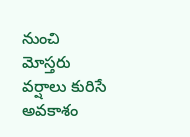నుంచి మోస్తరు వర్షాలు కురిసే అవకాశం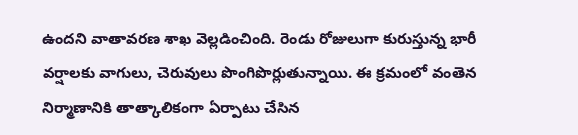ఉందని వాతావరణ శాఖ వెల్లడించింది. రెండు రోజులుగా కురుస్తున్న భారీ వర్షాలకు వాగులు, చెరువులు పొంగిపొర్లుతున్నాయి. ఈ క్రమంలో వంతెన నిర్మాణానికి తాత్కాలికంగా ఏర్పాటు చేసిన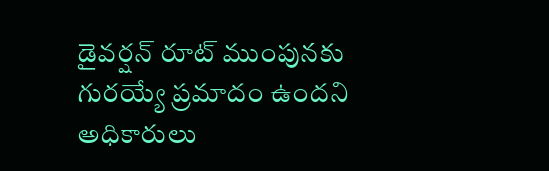డైవర్షన్ రూట్ ముంపునకు గురయ్యే ప్రమాదం ఉందని అధికారులు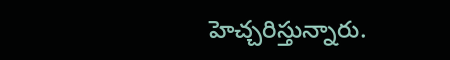హెచ్చరిస్తున్నారు.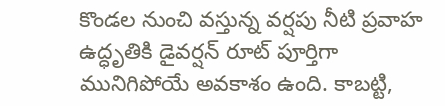కొండల నుంచి వస్తున్న వర్షపు నీటి ప్రవాహ ఉద్ధృతికి డైవర్షన్ రూట్ పూర్తిగా మునిగిపోయే అవకాశం ఉంది. కాబట్టి,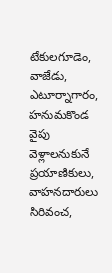టేకులగూడెం, వాజేడు, ఎటూర్నాగారం, హనుమకొండ వైపు వెళ్లాలనుకునే ప్రయాణికులు, వాహనదారులు సిరివంచ,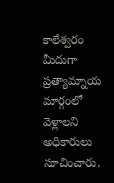కాలేశ్వరం మీదుగా ప్రత్యామ్నాయ మార్గంలో వెళ్లాలని అధికారులు సూచించారు.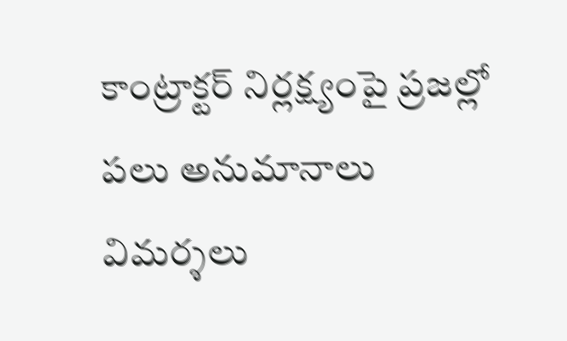కాంట్రాక్టర్ నిర్లక్ష్యంపై ప్రజల్లో పలు అనుమానాలు విమర్శలు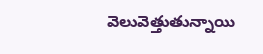వెలువెత్తుతున్నాయి